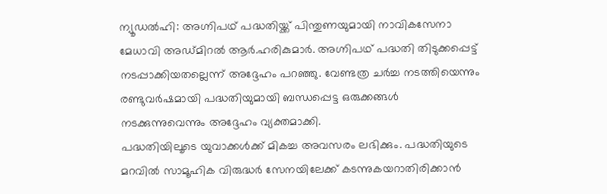ന്യൂഡൽഹി: അഗ്നിപഥ് പദ്ധതിയ്ക്ക് പിന്തുണയുമായി നാവികസേനാ മേധാവി അഡ്മിറൽ ആർ.ഹരികുമാർ. അഗ്നിപഥ് പദ്ധതി തിടുക്കപ്പെട്ട് നടപ്പാക്കിയതല്ലെന്ന് അദ്ദേഹം പറഞ്ഞു. വേണ്ടത്ര ചർച്ച നടത്തിയെന്നും രണ്ടുവർഷമായി പദ്ധതിയുമായി ബന്ധപ്പെട്ട ഒരുക്കങ്ങൾ നടക്കുന്നുവെന്നും അദ്ദേഹം വ്യക്തമാക്കി.
പദ്ധതിയിലൂടെ യുവാക്കൾക്ക് മികച്ച അവസരം ലഭിക്കും. പദ്ധതിയുടെ മറവിൽ സാമൂഹിക വിരുദ്ധർ സേനയിലേക്ക് കടന്നുകയറാതിരിക്കാൻ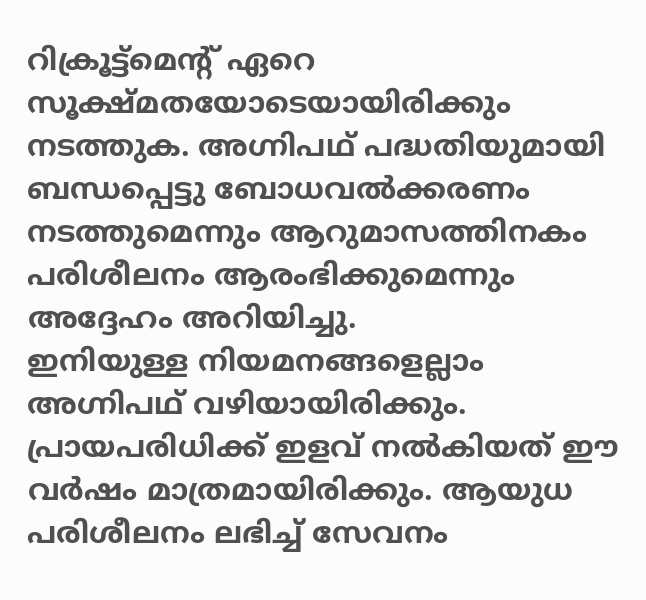റിക്രൂട്ട്മെന്റ് ഏറെ സൂക്ഷ്മതയോടെയായിരിക്കും നടത്തുക. അഗ്നിപഥ് പദ്ധതിയുമായി ബന്ധപ്പെട്ടു ബോധവൽക്കരണം നടത്തുമെന്നും ആറുമാസത്തിനകം പരിശീലനം ആരംഭിക്കുമെന്നും അദ്ദേഹം അറിയിച്ചു.
ഇനിയുള്ള നിയമനങ്ങളെല്ലാം അഗ്നിപഥ് വഴിയായിരിക്കും. പ്രായപരിധിക്ക് ഇളവ് നൽകിയത് ഈ വർഷം മാത്രമായിരിക്കും. ആയുധ പരിശീലനം ലഭിച്ച് സേവനം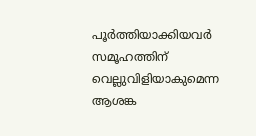പൂർത്തിയാക്കിയവർ സമൂഹത്തിന് വെല്ലുവിളിയാകുമെന്ന ആശങ്ക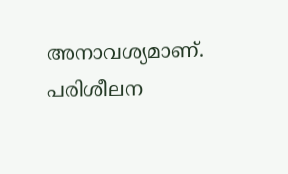അനാവശ്യമാണ്. പരിശീലന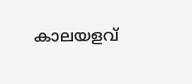കാലയളവ്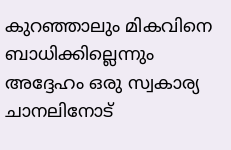കുറഞ്ഞാലും മികവിനെ ബാധിക്കില്ലെന്നും അദ്ദേഹം ഒരു സ്വകാര്യ ചാനലിനോട്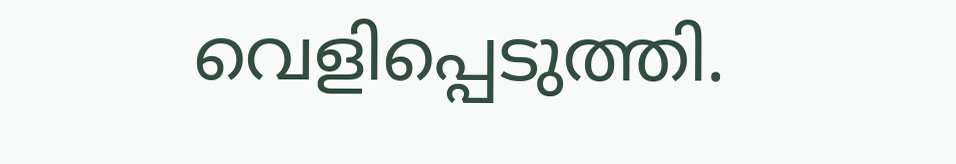വെളിപ്പെടുത്തി.